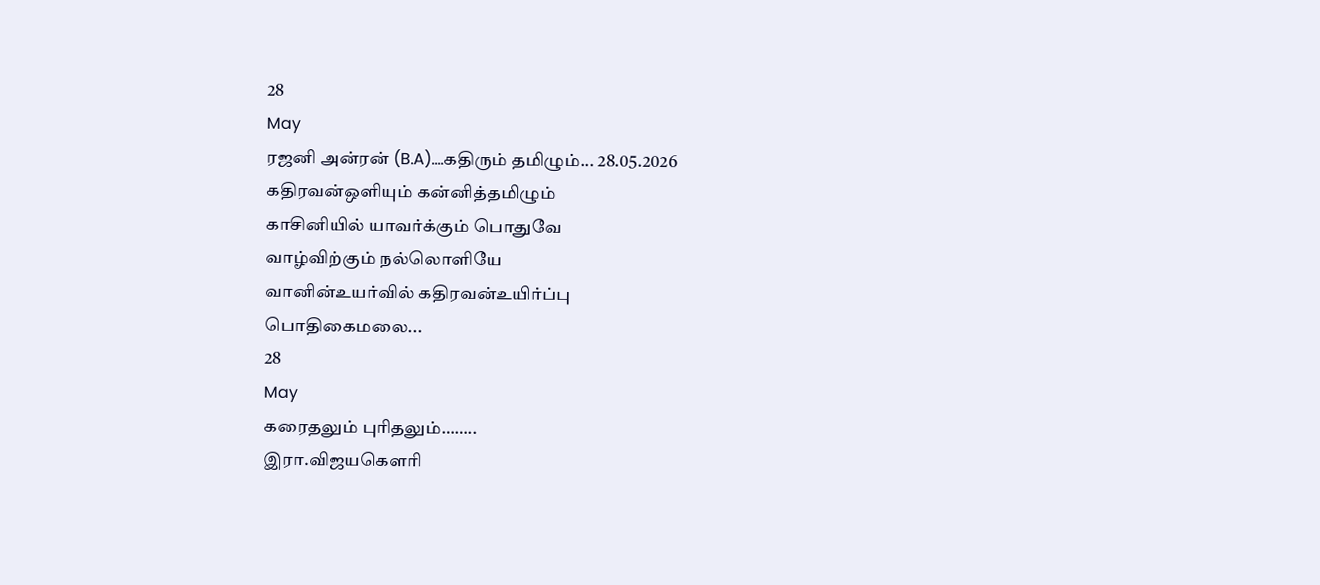28
May
ரஜனி அன்ரன் (B.A)....கதிரும் தமிழும்... 28.05.2026
கதிரவன்ஒளியும் கன்னித்தமிழும்
காசினியில் யாவர்க்கும் பொதுவே
வாழ்விற்கும் நல்லொளியே
வானின்உயர்வில் கதிரவன்உயிர்ப்பு
பொதிகைமலை...
28
May
கரைதலும் புரிதலும்……..
இரா.விஜயகௌரி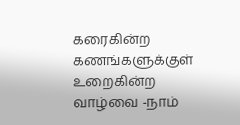கரைகின்ற கணங்களுக்குள்
உறைகின்ற வாழ்வை -நாம்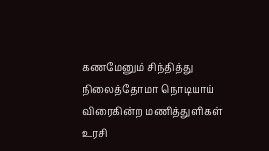கணமேனும் சிந்தித்து
நிலைத்தோமா நொடியாய்
விரைகின்ற மணித்துளிகள்
உரசி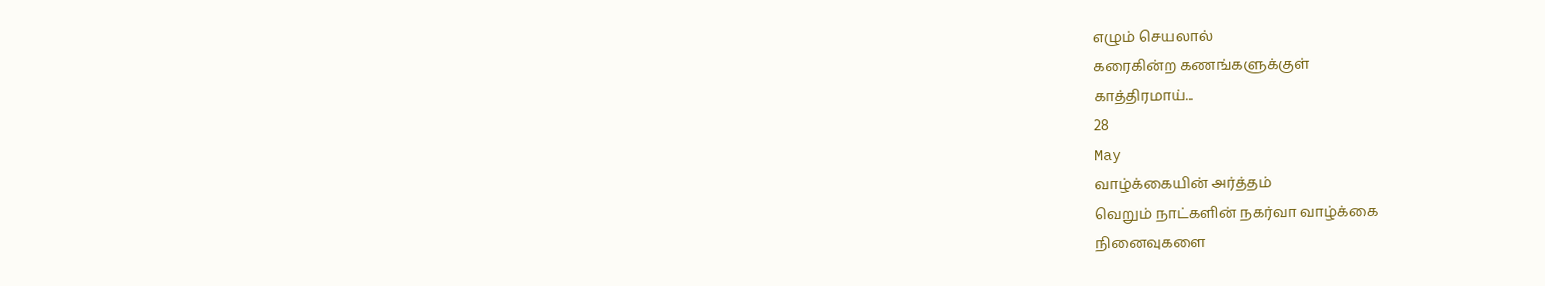எழும் செயலால்
கரைகின்ற கணங்களுக்குள்
காத்திரமாய்...
28
May
வாழ்க்கையின் அர்த்தம்
வெறும் நாட்களின் நகர்வா வாழ்க்கை
நினைவுகளை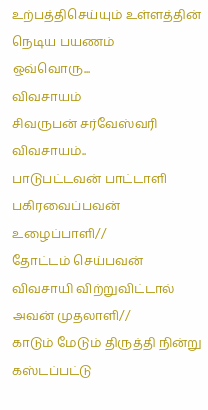உற்பத்திசெய்யும் உள்ளத்தின் நெடிய பயணம்
ஒவ்வொரு...
விவசாயம்
சிவருபன் சர்வேஸ்வரி
விவசாயம்..
பாடுபட்டவன் பாட்டாளி பகிரவைப்பவன் உழைப்பாளி//
தோட்டம் செய்பவன் விவசாயி விற்றுவிட்டால் அவன் முதலாளி//
காடும் மேடும் திருத்தி நின்று
கஸ்டப்பட்டு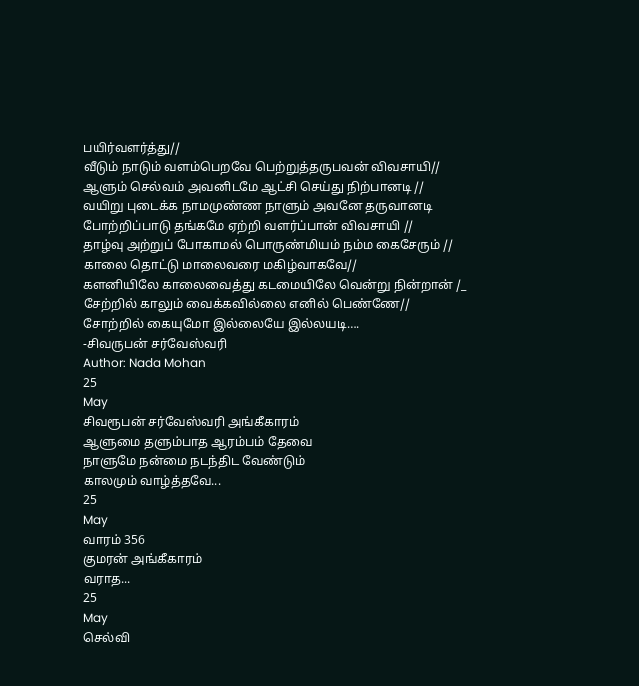பயிர்வளர்த்து//
வீடும் நாடும் வளம்பெறவே பெற்றுத்தருபவன் விவசாயி//
ஆளும் செல்வம் அவனிடமே ஆட்சி செய்து நிற்பானடி //
வயிறு புடைக்க நாமமுண்ண நாளும் அவனே தருவானடி
போற்றிப்பாடு தங்கமே ஏற்றி வளர்ப்பான் விவசாயி //
தாழ்வு அற்றுப் போகாமல் பொருண்மியம் நம்ம கைசேரும் //
காலை தொட்டு மாலைவரை மகிழ்வாகவே//
களனியிலே காலைவைத்து கடமையிலே வென்று நின்றான் /_
சேற்றில் காலும் வைக்கவில்லை எனில் பெண்ணே//
சோற்றில் கையுமோ இல்லையே இல்லயடி….
-சிவருபன் சர்வேஸ்வரி
Author: Nada Mohan
25
May
சிவரூபன் சர்வேஸ்வரி அங்கீகாரம்
ஆளுமை தளும்பாத ஆரம்பம் தேவை
நாளுமே நன்மை நடந்திட வேண்டும்
காலமும் வாழ்த்தவே...
25
May
வாரம் 356
குமரன் அங்கீகாரம்
வராத...
25
May
செல்வி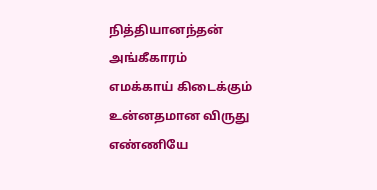நித்தியானந்தன் அங்கீகாரம்
எமக்காய் கிடைக்கும்
உன்னதமான விருது
எண்ணியே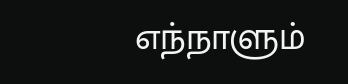எந்நாளும்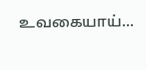உவகையாய்...